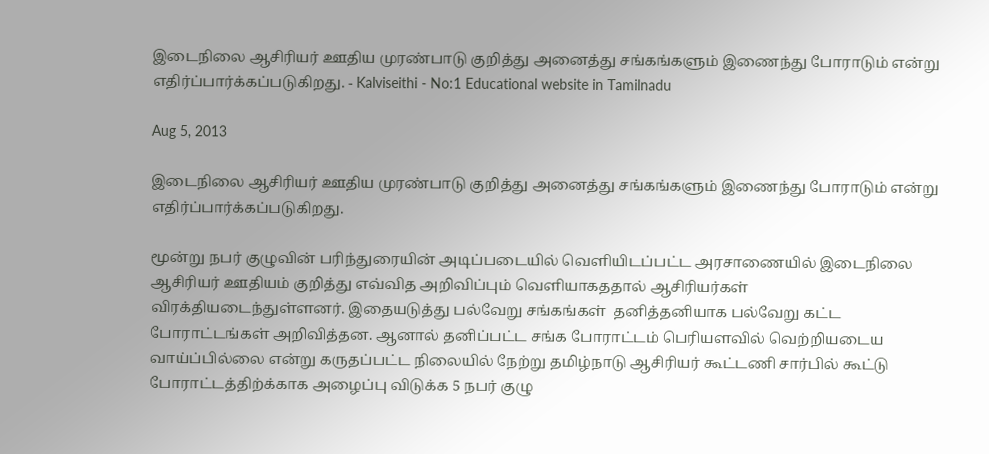இடைநிலை ஆசிரியர் ஊதிய முரண்பாடு குறித்து அனைத்து சங்கங்களும் இணைந்து போராடும் என்று எதிர்ப்பார்க்கப்படுகிறது. - Kalviseithi - No:1 Educational website in Tamilnadu

Aug 5, 2013

இடைநிலை ஆசிரியர் ஊதிய முரண்பாடு குறித்து அனைத்து சங்கங்களும் இணைந்து போராடும் என்று எதிர்ப்பார்க்கப்படுகிறது.

மூன்று நபர் குழுவின் பரிந்துரையின் அடிப்படையில் வெளியிடப்பட்ட அரசாணையில் இடைநிலை ஆசிரியர் ஊதியம் குறித்து எவ்வித அறிவிப்பும் வெளியாகததால் ஆசிரியர்கள் விரக்தியடைந்துள்ளனர். இதையடுத்து பல்வேறு சங்கங்கள்  தனித்தனியாக பல்வேறு கட்ட போராட்டங்கள் அறிவித்தன. ஆனால் தனிப்பட்ட சங்க போராட்டம் பெரியளவில் வெற்றியடைய வாய்ப்பில்லை என்று கருதப்பட்ட நிலையில் நேற்று தமிழ்நாடு ஆசிரியர் கூட்டணி சார்பில் கூட்டு போராட்டத்திற்க்காக அழைப்பு விடுக்க 5 நபர் குழு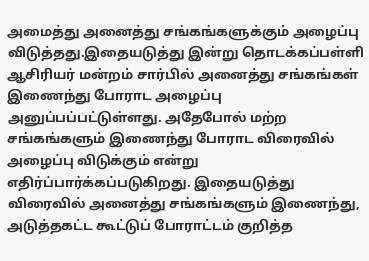அமைத்து அனைத்து சங்கங்களுக்கும் அழைப்பு விடுத்தது.இதையடுத்து இன்று தொடக்கப்பள்ளி ஆசிரியர் மன்றம் சார்பில் அனைத்து சங்கங்கள் இணைந்து போராட அழைப்பு அனுப்பப்பட்டுள்ளது. அதேபோல் மற்ற சங்கங்களும் இணைந்து போராட விரைவில் அழைப்பு விடுக்கும் என்று எதிர்ப்பார்க்கப்படுகிறது. இதையடுத்து விரைவில் அனைத்து சங்கங்களும் இணைந்து, அடுத்தகட்ட கூட்டுப் போராட்டம் குறித்த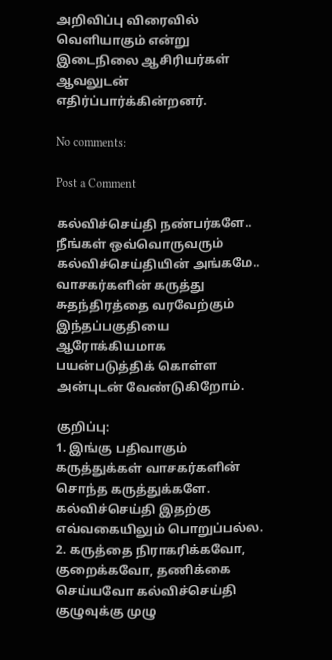அறிவிப்பு விரைவில் வெளியாகும் என்று இடைநிலை ஆசிரியர்கள் ஆவலுடன் எதிர்ப்பார்க்கின்றனர்.

No comments:

Post a Comment

கல்விச்செய்தி நண்பர்களே..
நீங்கள் ஒவ்வொருவரும் கல்விச்செய்தியின் அங்கமே..
வாசகர்களின் கருத்து சுதந்திரத்தை வரவேற்கும் இந்தப்பகுதியை ஆரோக்கியமாக பயன்படுத்திக் கொள்ள அன்புடன் வேண்டுகிறோம்.

குறிப்பு:
1. இங்கு பதிவாகும் கருத்துக்கள் வாசகர்களின் சொந்த கருத்துக்களே. கல்விச்செய்தி இதற்கு எவ்வகையிலும் பொறுப்பல்ல.
2. கருத்தை நிராகரிக்கவோ, குறைக்கவோ, தணிக்கை செய்யவோ கல்விச்செய்தி குழுவுக்கு முழு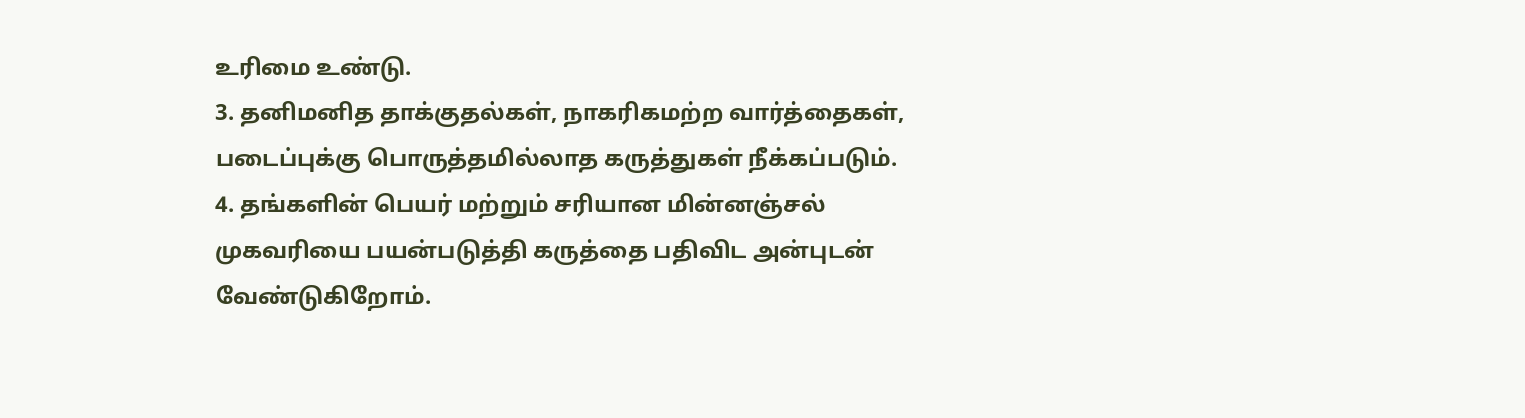உரிமை உண்டு.
3. தனிமனித தாக்குதல்கள், நாகரிகமற்ற வார்த்தைகள், படைப்புக்கு பொருத்தமில்லாத கருத்துகள் நீக்கப்படும்.
4. தங்களின் பெயர் மற்றும் சரியான மின்னஞ்சல் முகவரியை பயன்படுத்தி கருத்தை பதிவிட அன்புடன் வேண்டுகிறோம்.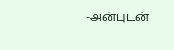-அன்புடன்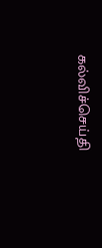கல்விச்செய்தி